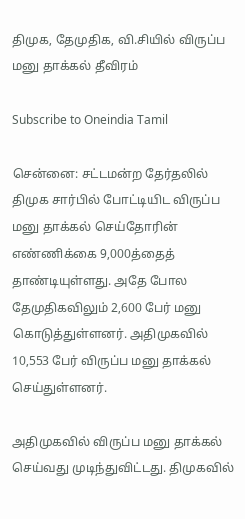திமுக, தேமுதிக, வி.சியில் விருப்ப மனு தாக்கல் தீவிரம்

Subscribe to Oneindia Tamil

சென்னை: சட்டமன்ற தேர்தலில் திமுக சார்பில் போட்டியிட விருப்ப மனு தாக்கல் செய்தோரின் எண்ணிக்கை 9,000த்தைத் தாண்டியுள்ளது. அதே போல தேமுதிகவிலும் 2,600 பேர் மனு கொடுத்துள்ளனர். அதிமுகவில் 10,553 பேர் விருப்ப மனு தாக்கல் செய்துள்ளனர்.

அதிமுகவில் விருப்ப மனு தாக்கல் செய்வது முடிந்துவிட்டது. திமுகவில்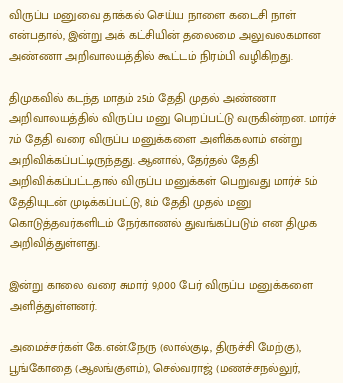விருப்ப மனுவை தாக்கல் செய்ய நாளை கடைசி நாள் என்பதால், இன்று அக் கட்சியின் தலைமை அலுவலகமான அண்ணா அறிவாலயத்தில் கூட்டம் நிரம்பி வழிகிறது.

திமுகவில் கடந்த மாதம் 25ம் தேதி முதல் அண்ணா அறிவாலயத்தில் விருப்ப மனு பெறப்பட்டு வருகின்றன. மார்ச் 7ம் தேதி வரை விருப்ப மனுக்களை அளிக்கலாம் என்று அறிவிக்கப்பட்டிருந்தது. ஆனால், தேர்தல் தேதி அறிவிக்கப்பட்டதால் விருப்ப மனுக்கள் பெறுவது மார்ச் 5ம் தேதியுடன் முடிக்கப்பட்டு, 8ம் தேதி முதல் மனு கொடுத்தவர்களிடம் நேர்காணல் துவங்கப்படும் என திமுக அறிவித்துள்ளது.

இன்று காலை வரை சுமார் 9,000 பேர் விருப்ப மனுக்களை அளித்துள்ளனர்.

அமைச்சர்கள் கே.என்.நேரு (லால்குடி, திருச்சி மேற்கு), பூங்கோதை (ஆலங்குளம்), செல்வராஜ் (மணச்சநல்லுர்,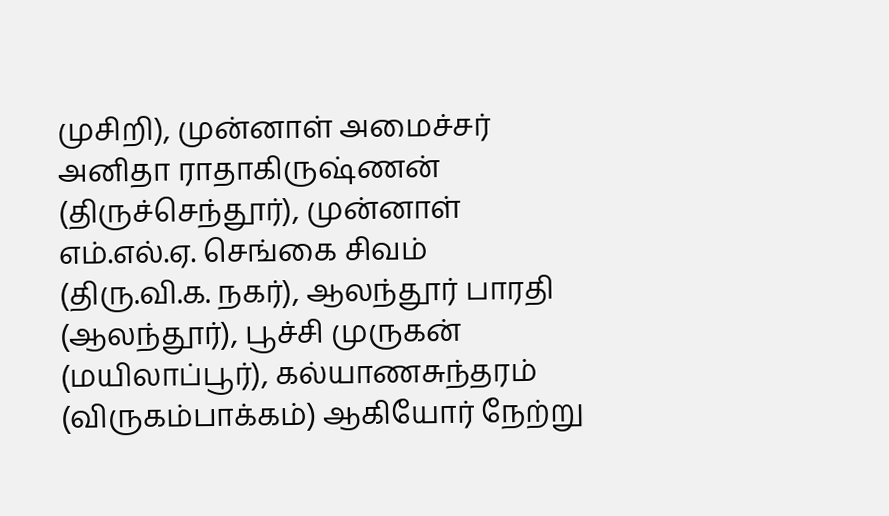முசிறி), முன்னாள் அமைச்சர் அனிதா ராதாகிருஷ்ணன் (திருச்செந்தூர்), முன்னாள் எம்.எல்.ஏ. செங்கை சிவம் (திரு.வி.க. நகர்), ஆலந்தூர் பாரதி (ஆலந்தூர்), பூச்சி முருகன் (மயிலாப்பூர்), கல்யாணசுந்தரம் (விருகம்பாக்கம்) ஆகியோர் நேற்று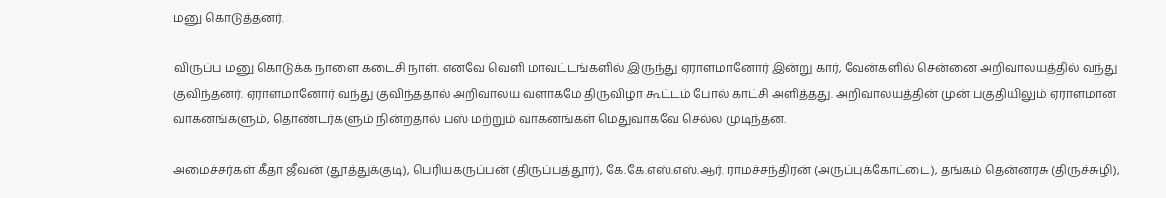மனு கொடுத்தனர்.

விருப்ப மனு கொடுக்க நாளை கடைசி நாள். எனவே வெளி மாவட்டங்களில் இருந்து ஏராளமானோர் இன்று கார், வேன்களில் சென்னை அறிவாலயத்தில் வந்து குவிந்தனர். ஏராளமானோர் வந்து குவிந்ததால் அறிவாலய வளாகமே திருவிழா கூட்டம் போல் காட்சி அளித்தது. அறிவாலயத்தின் முன் பகுதியிலும் ஏராளமான வாகனங்களும், தொண்டர்களும் நின்றதால் பஸ் மற்றும் வாகனங்கள் மெதுவாகவே செல்ல முடிந்தன.

அமைச்சர்கள் கீதா ஜீவன் (தூத்துக்குடி), பெரியகருப்பன் (திருப்பத்தூர்), கே.கே.எஸ்.எஸ்.ஆர். ராமச்சந்திரன் (அருப்புக்கோட்டை), தங்கம் தென்னரசு (திருச்சுழி),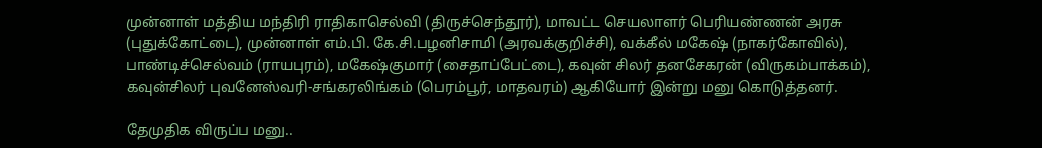முன்னாள் மத்திய மந்திரி ராதிகாசெல்வி (திருச்செந்தூர்), மாவட்ட செயலாளர் பெரியண்ணன் அரசு (புதுக்கோட்டை), முன்னாள் எம்.பி. கே.சி.பழனிசாமி (அரவக்குறிச்சி), வக்கீல் மகேஷ் (நாகர்கோவில்), பாண்டிச்செல்வம் (ராயபுரம்), மகேஷ்குமார் (சைதாப்பேட்டை), கவுன் சிலர் தனசேகரன் (விருகம்பாக்கம்), கவுன்சிலர் புவனேஸ்வரி-சங்கரலிங்கம் (பெரம்பூர், மாதவரம்) ஆகியோர் இன்று மனு கொடுத்தனர்.

தேமுதிக விருப்ப மனு..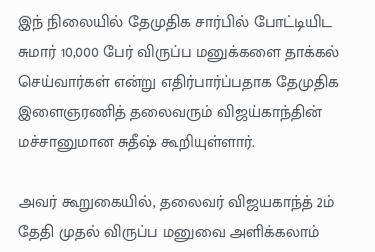இந் நிலையில் தேமுதிக சார்பில் போட்டியிட சுமார் 10,000 பேர் விருப்ப மனுக்களை தாக்கல் செய்வார்கள் என்று எதிர்பார்ப்பதாக தேமுதிக இளைஞரணித் தலைவரும் விஜய்காந்தின் மச்சானுமான சுதீஷ் கூறியுள்ளார்.

அவர் கூறுகையில், தலைவர் விஜயகாந்த் 2ம் தேதி முதல் விருப்ப மனுவை அளிக்கலாம்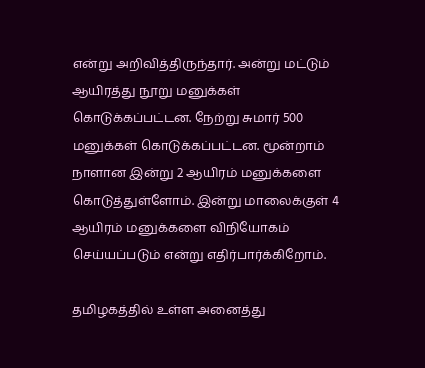என்று அறிவித்திருந்தார். அன்று மட்டும் ஆயிரத்து நூறு மனுக்கள் கொடுக்கப்பட்டன. நேற்று சுமார் 500 மனுக்கள் கொடுக்கப்பட்டன. மூன்றாம் நாளான இன்று 2 ஆயிரம் மனுக்களை கொடுத்துள்ளோம். இன்று மாலைக்குள் 4 ஆயிரம் மனுக்களை விநியோகம் செய்யப்படும் என்று எதிர்பார்க்கிறோம்.

தமிழகத்தில் உள்ள அனைத்து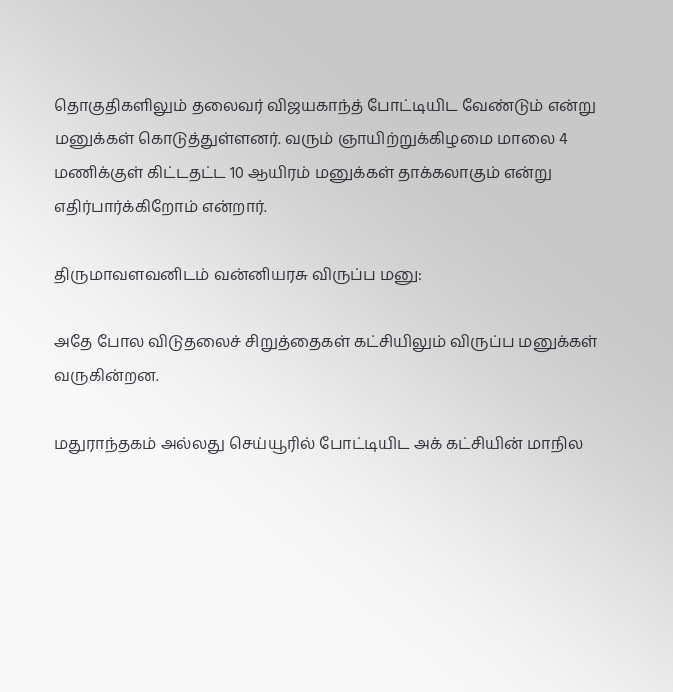தொகுதிகளிலும் தலைவர் விஜயகாந்த் போட்டியிட வேண்டும் என்று மனுக்கள் கொடுத்துள்ளனர். வரும் ஞாயிற்றுக்கிழமை மாலை 4 மணிக்குள் கிட்டதட்ட 10 ஆயிரம் மனுக்கள் தாக்கலாகும் என்று எதிர்பார்க்கிறோம் என்றார்.

திருமாவளவனிடம் வன்னியரசு விருப்ப மனு:

அதே போல விடுதலைச் சிறுத்தைகள் கட்சியிலும் விருப்ப மனுக்கள் வருகின்றன.

மதுராந்தகம் அல்லது செய்யூரில் போட்டியிட அக் கட்சியின் மாநில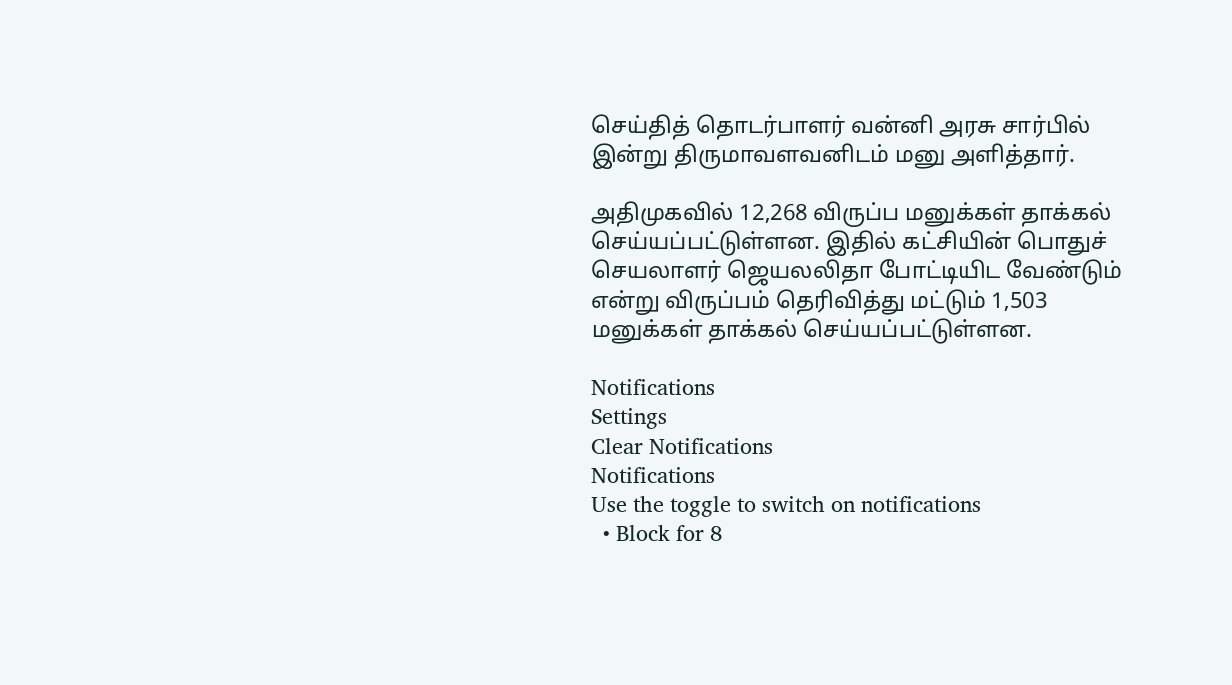செய்தித் தொடர்பாளர் வன்னி அரசு சார்பில் இன்று திருமாவளவனிடம் மனு அளித்தார்.

அதிமுகவில் 12,268 விருப்ப மனுக்கள் தாக்கல் செய்யப்பட்டுள்ளன. இதில் கட்சியின் பொதுச் செயலாளர் ஜெயலலிதா போட்டியிட வேண்டும் என்று விருப்பம் தெரிவித்து மட்டும் 1,503 மனுக்கள் தாக்கல் செய்யப்பட்டுள்ளன.

Notifications
Settings
Clear Notifications
Notifications
Use the toggle to switch on notifications
  • Block for 8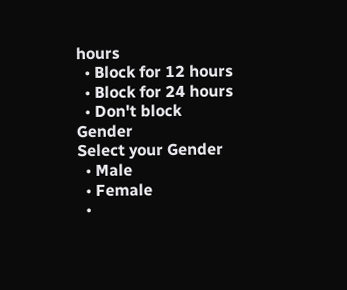hours
  • Block for 12 hours
  • Block for 24 hours
  • Don't block
Gender
Select your Gender
  • Male
  • Female
  •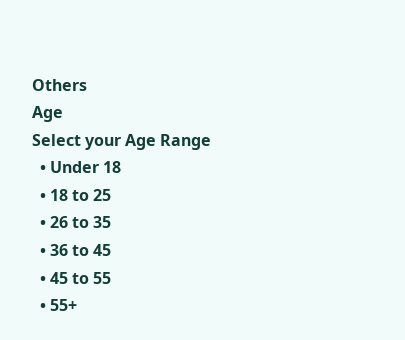Others
Age
Select your Age Range
  • Under 18
  • 18 to 25
  • 26 to 35
  • 36 to 45
  • 45 to 55
  • 55+